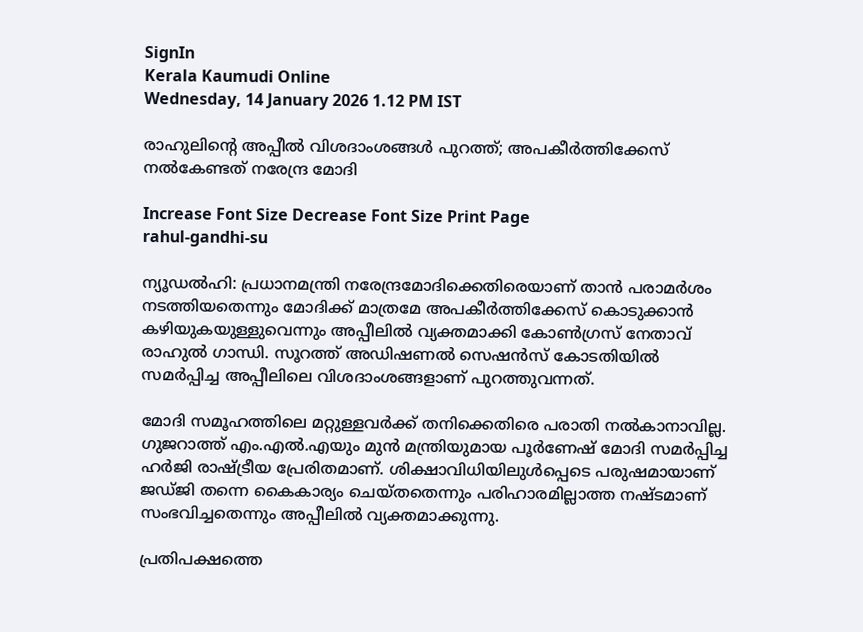SignIn
Kerala Kaumudi Online
Wednesday, 14 January 2026 1.12 PM IST

രാഹുലിന്റെ അപ്പീൽ വിശദാംശങ്ങൾ പുറത്ത്; അപകീർത്തിക്കേസ് നൽകേണ്ടത് നരേന്ദ്ര മോദി

Increase Font Size Decrease Font Size Print Page
rahul-gandhi-su

ന്യൂഡൽഹി: പ്രധാനമന്ത്രി നരേന്ദ്രമോദിക്കെതിരെയാണ് താൻ പരാമർശം നടത്തിയതെന്നും മോദിക്ക് മാത്രമേ അപകീർത്തിക്കേസ് കൊടുക്കാൻ കഴിയുകയുള്ളുവെന്നും അപ്പീലിൽ വ്യക്തമാക്കി കോൺഗ്രസ് നേതാവ് രാഹുൽ ഗാന്ധി. സൂറത്ത് അഡിഷണൽ സെഷൻസ് കോടതിയിൽ സമർപ്പിച്ച അപ്പീലിലെ വിശദാംശങ്ങളാണ് പുറത്തുവന്നത്.

മോദി സമൂഹത്തിലെ മറ്റുള്ളവർക്ക് തനിക്കെതിരെ പരാതി നൽകാനാവില്ല. ഗുജറാത്ത് എം.എൽ.എയും മുൻ മന്ത്രിയുമായ പൂർണേഷ് മോദി സമർപ്പിച്ച ഹർജി രാഷ്ട്രീയ പ്രേരിതമാണ്. ശിക്ഷാവിധിയിലുൾപ്പെടെ പരുഷമായാണ് ജഡ്‌ജി തന്നെ കൈകാര്യം ചെയ്‌തതെന്നും പരിഹാരമില്ലാത്ത നഷ്‌ടമാണ് സംഭവിച്ചതെന്നും അപ്പീലിൽ വ്യക്തമാക്കുന്നു.

പ്രതിപക്ഷത്തെ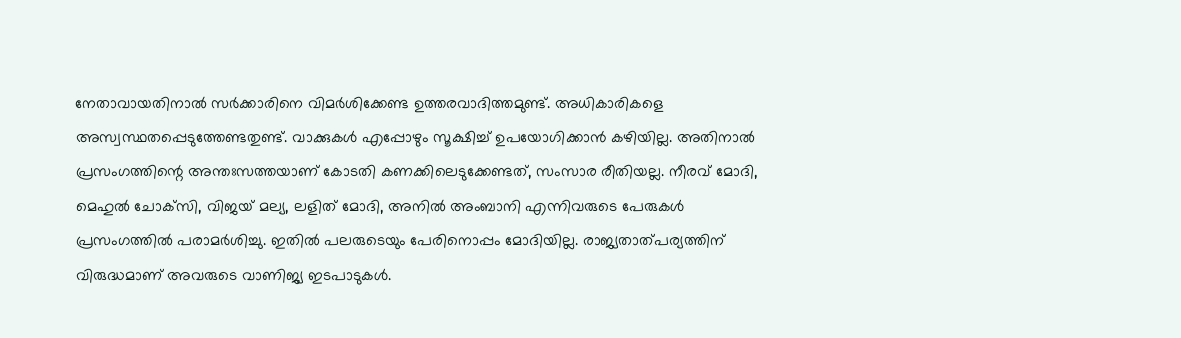നേതാവായതിനാൽ സർക്കാരിനെ വിമർശിക്കേണ്ട ഉത്തരവാദിത്തമുണ്ട്. അധികാരികളെ അസ്വസ്ഥതപ്പെടുത്തേണ്ടതുണ്ട്. വാക്കുകൾ എപ്പോഴും സൂക്ഷിച്ച് ഉപയോഗിക്കാൻ കഴിയില്ല. അതിനാൽ പ്രസംഗത്തിന്റെ അന്തഃസത്തയാണ് കോടതി കണക്കിലെടുക്കേണ്ടത്, സംസാര രീതിയല്ല. നീരവ് മോദി, മെഹുൽ ചോക്‌സി, വിജയ് മല്യ, ലളിത് മോദി, അനിൽ അംബാനി എന്നിവരുടെ പേരുകൾ പ്രസംഗത്തിൽ പരാമർശിച്ചു. ഇതിൽ പലരുടെയും പേരിനൊപ്പം മോദിയില്ല. രാജ്യതാത്പര്യത്തിന് വിരുദ്ധമാണ് അവരുടെ വാണിജ്യ ഇടപാടുകൾ.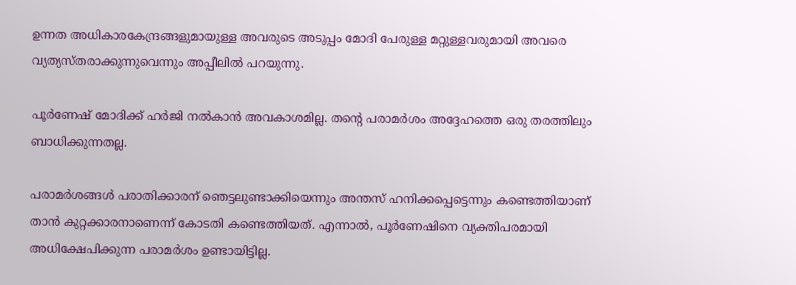ഉന്നത അധികാരകേന്ദ്രങ്ങളുമായുള്ള അവരുടെ അടുപ്പം മോദി പേരുള്ള മറ്റുള്ളവരുമായി അവരെ വ്യത്യസ്‌തരാക്കുന്നുവെന്നും അപ്പീലിൽ പറയുന്നു.

പൂർണേഷ് മോദിക്ക് ഹർജി നൽകാൻ അവകാശമില്ല. തന്റെ പരാമർശം അദ്ദേഹത്തെ ഒരു തരത്തിലും ബാധിക്കുന്നതല്ല.

പരാമർശങ്ങൾ പരാതിക്കാരന് ഞെട്ടലുണ്ടാക്കിയെന്നും അന്തസ് ഹനിക്കപ്പെട്ടെന്നും കണ്ടെത്തിയാണ് താൻ കുറ്റക്കാരനാണെന്ന് കോടതി കണ്ടെത്തിയത്. എന്നാൽ, പൂർണേഷിനെ വ്യക്തിപരമായി അധിക്ഷേപിക്കുന്ന പരാമർശം ഉണ്ടായിട്ടില്ല.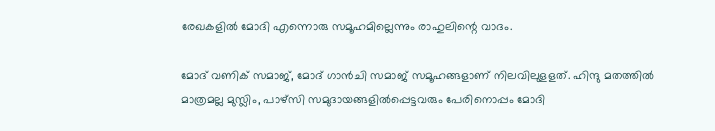രേഖകളിൽ മോദി എന്നൊരു സമൂഹമില്ലെന്നും രാഹുലിന്റെ വാദം.

മോദ് വണിക് സമാജ്, മോദ് ഗാൻചി സമാജ് സമൂഹങ്ങളാണ് നിലവിലുളളത്. ഹിന്ദു മതത്തിൽ മാത്രമല്ല മുസ്ലിം, പാഴ്സി സമുദായങ്ങളിൽപ്പെട്ടവരും പേരിനൊപ്പം മോദി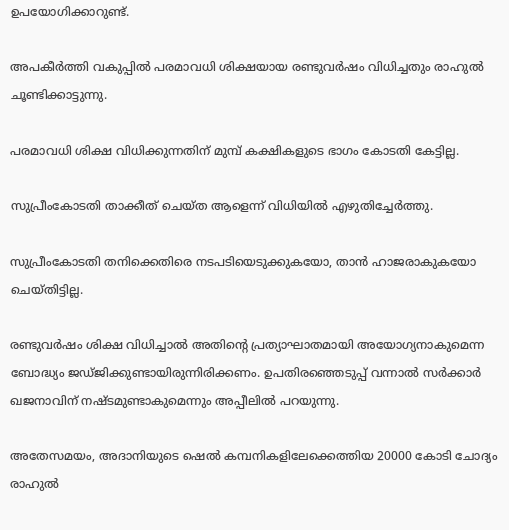ഉപയോഗിക്കാറുണ്ട്.

അപകീർത്തി വകുപ്പിൽ പരമാവധി ശിക്ഷയായ രണ്ടുവർഷം വിധിച്ചതും രാഹുൽ ചൂണ്ടിക്കാട്ടുന്നു.

പരമാവധി ശിക്ഷ വിധിക്കുന്നതിന് മുമ്പ് കക്ഷികളുടെ ഭാഗം കോടതി കേട്ടില്ല.

സുപ്രീംകോടതി താക്കീത് ചെയ്‌ത ആളെന്ന് വിധിയിൽ എഴുതിച്ചേർത്തു.

സുപ്രീംകോടതി തനിക്കെതിരെ നടപടിയെടുക്കുകയോ, താൻ ഹാജരാകുകയോ ചെയ്‌തിട്ടില്ല.

രണ്ടുവർഷം ശിക്ഷ വിധിച്ചാൽ അതിന്റെ പ്രത്യാഘാതമായി അയോഗ്യനാകുമെന്ന ബോദ്ധ്യം ജ‌ഡ്‌ജിക്കുണ്ടായിരുന്നിരിക്കണം. ഉപതിരഞ്ഞെടുപ്പ് വന്നാൽ സർക്കാർ ഖജനാവിന് നഷ്‌ടമുണ്ടാകുമെന്നും അപ്പീലിൽ പറയുന്നു.

അതേസമയം, അദാനിയുടെ ഷെൽ കമ്പനികളിലേക്കെത്തിയ 20000 കോടി ചോദ്യം രാഹുൽ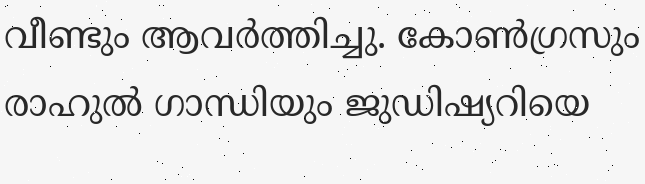വീണ്ടും ആവർത്തിച്ചു. കോൺഗ്രസും രാഹുൽ ഗാന്ധിയും ജുഡിഷ്യറിയെ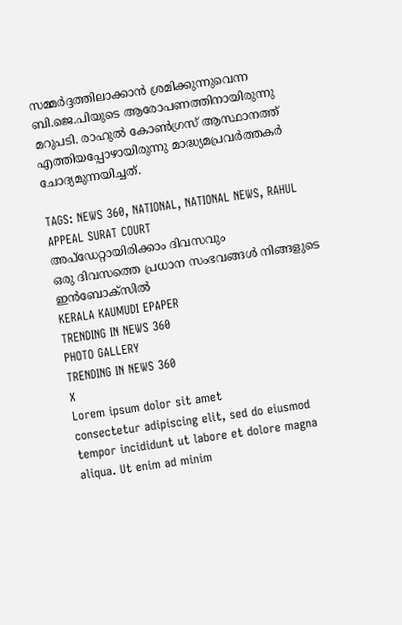സമ്മർദ്ദത്തിലാക്കാൻ ശ്രമിക്കുന്നുവെന്ന ബി.ജെ.പിയുടെ ആരോപണത്തിനായിരുന്നു മറുപടി. രാഹുൽ കോൺഗ്രസ് ആസ്ഥാനത്ത് എത്തിയപ്പോഴായിരുന്നു മാദ്ധ്യമപ്രവർത്തകർ ചോദ്യമുന്നയിച്ചത്.

TAGS: NEWS 360, NATIONAL, NATIONAL NEWS, RAHUL APPEAL SURAT COURT
അപ്ഡേറ്റായിരിക്കാം ദിവസവും
ഒരു ദിവസത്തെ പ്രധാന സംഭവങ്ങൾ നിങ്ങളുടെ ഇൻബോക്സിൽ
KERALA KAUMUDI EPAPER
TRENDING IN NEWS 360
PHOTO GALLERY
TRENDING IN NEWS 360
X
Lorem ipsum dolor sit amet
consectetur adipiscing elit, sed do eiusmod tempor incididunt ut labore et dolore magna aliqua. Ut enim ad minim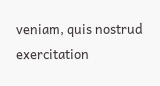veniam, quis nostrud exercitation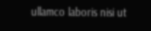ullamco laboris nisi ut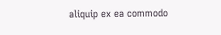aliquip ex ea commodo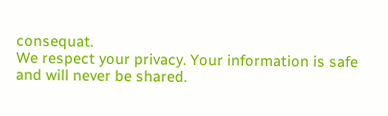consequat.
We respect your privacy. Your information is safe and will never be shared.